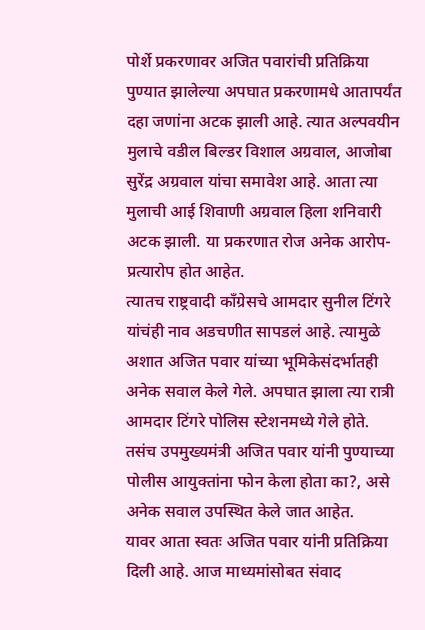पोर्शे प्रकरणावर अजित पवारांची प्रतिक्रिया
पुण्यात झालेल्या अपघात प्रकरणामधे आतापर्यंत दहा जणांना अटक झाली आहे. त्यात अल्पवयीन मुलाचे वडील बिल्डर विशाल अग्रवाल, आजोबा सुरेंद्र अग्रवाल यांचा समावेश आहे. आता त्या मुलाची आई शिवाणी अग्रवाल हिला शनिवारी अटक झाली. या प्रकरणात रोज अनेक आरोप-प्रत्यारोप होत आहेत.
त्यातच राष्ट्रवादी काँग्रेसचे आमदार सुनील टिंगरे यांचंही नाव अडचणीत सापडलं आहे. त्यामुळे अशात अजित पवार यांच्या भूमिकेसंदर्भातही अनेक सवाल केले गेले. अपघात झाला त्या रात्री आमदार टिंगरे पोलिस स्टेशनमध्ये गेले होते. तसंच उपमुख्यमंत्री अजित पवार यांनी पुण्याच्या पोलीस आयुक्तांना फोन केला होता का?, असे अनेक सवाल उपस्थित केले जात आहेत.
यावर आता स्वतः अजित पवार यांनी प्रतिक्रिया दिली आहे. आज माध्यमांसोबत संवाद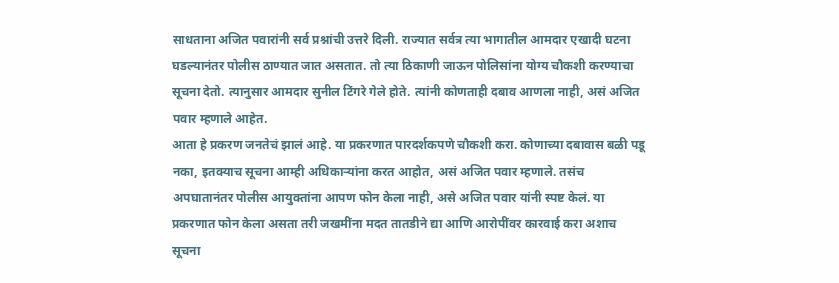साधताना अजित पवारांनी सर्व प्रश्नांची उत्तरे दिली. राज्यात सर्वत्र त्या भागातील आमदार एखादी घटना घडल्यानंतर पोलीस ठाण्यात जात असतात. तो त्या ठिकाणी जाऊन पोलिसांना योग्य चौकशी करण्याचा सूचना देतो. त्यानुसार आमदार सुनील टिंगरे गेले होते. त्यांनी कोणताही दबाव आणला नाही, असं अजित पवार म्हणाले आहेत.
आता हे प्रकरण जनतेचं झालं आहे. या प्रकरणात पारदर्शकपणे चौकशी करा. कोणाच्या दबावास बळी पडू नका, इतक्याच सूचना आम्ही अधिकाऱ्यांना करत आहोत, असं अजित पवार म्हणाले. तसंच अपघातानंतर पोलीस आयुक्तांना आपण फोन केला नाही, असे अजित पवार यांनी स्पष्ट केलं. या प्रकरणात फोन केला असता तरी जखमींना मदत तातडीने द्या आणि आरोपींवर कारवाई करा अशाच सूचना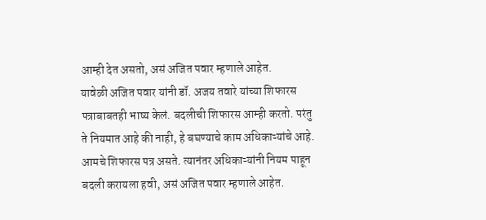आम्ही देत असतो, असं अजित पवार म्हणाले आहेत.
यावेळी अजित पवार यांनी डॉ. अजय तवारे यांच्या शिफारस पत्राबाबतही भाष्य केलं. बदलीची शिफारस आम्ही करतो. परंतु ते नियमात आहे की नाही, हे बघण्याचे काम अधिकाऱ्यांचे आहे. आमचे शिफारस पत्र असते. त्यानंतर अधिकाऱ्यांनी नियम पाहून बदली करायला हवी, असं अजित पवार म्हणाले आहेत.